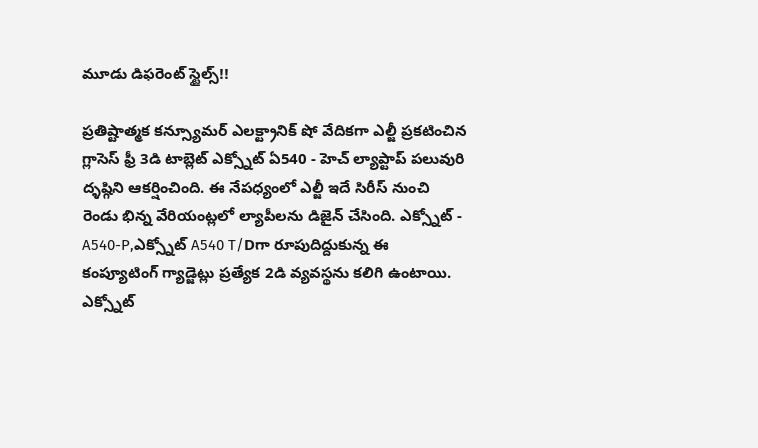మూడు డిఫరెంట్ స్టైల్స్!!

ప్రతిష్టాత్మక కన్స్యూమర్ ఎలక్ట్రానిక్ షో వేదికగా ఎల్జీ ప్రకటించిన గ్లాసెస్ ఫ్రీ 3డి టాబ్లెట్ ఎక్స్నోట్ ఏ540 - హెచ్ ల్యాప్టాప్ పలువురి ద్ళష్గిని ఆకర్షించింది. ఈ నేపధ్యంలో ఎల్జీ ఇదే సిరీస్ నుంచి రెండు భిన్న వేరియంట్లలో ల్యాపీలను డిజైన్ చేసింది. ఎక్స్నోట్ - A540-P,ఎక్స్నోట్ A540 T/Dగా రూపుదిద్దుకున్న ఈ కంప్యూటింగ్ గ్యాడ్జెట్లు ప్రత్యేక 2డి వ్యవస్థను కలిగి ఉంటాయి.
ఎక్స్నోట్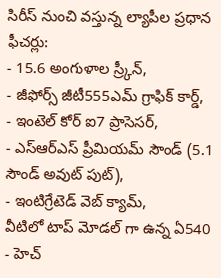సిరీస్ నుంచి వస్తున్న ల్యాపీల ప్రధాన ఫీచర్లు:
- 15.6 అంగుళాల స్ర్కీన్,
- జీఫోర్స్ జీటీ555ఎమ్ గ్రాఫిక్ కార్డ్,
- ఇంటెల్ కోర్ ఐ7 ప్రాసెసర్,
- ఎస్ఆర్ఎస్ ప్రీమియమ్ సౌండ్ (5.1 సౌండ్ అవుట్ పుట్),
- ఇంటిగ్రేటెడ్ వెబ్ క్యామ్,
వీటిలో టాప్ మోడల్ గా ఉన్న ఏ540 - హెచ్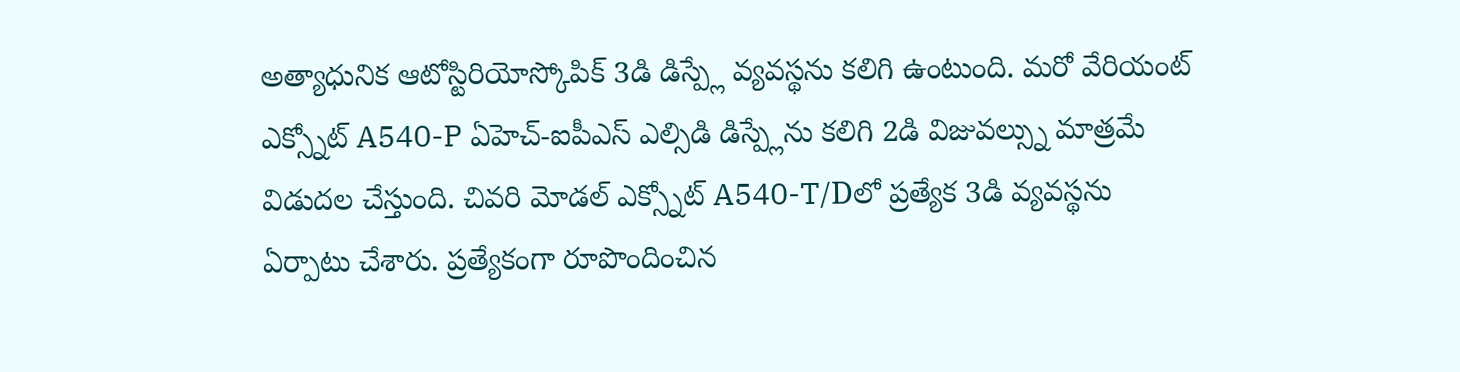అత్యాధునిక ఆటోస్టిరియోస్కోపిక్ 3డి డిస్ప్లే వ్యవస్థను కలిగి ఉంటుంది. మరో వేరియంట్ ఎక్స్నోట్ A540-P ఏహెచ్-ఐపీఎస్ ఎల్సిడి డిస్ప్లేను కలిగి 2డి విజువల్స్ను మాత్రమే విడుదల చేస్తుంది. చివరి మోడల్ ఎక్స్నోట్ A540-T/Dలో ప్రత్యేక 3డి వ్యవస్థను ఏర్పాటు చేశారు. ప్రత్యేకంగా రూపొందించిన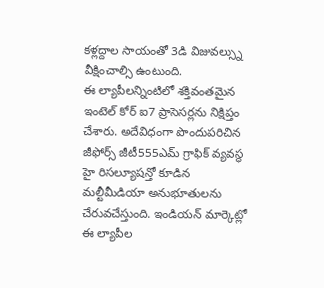కళ్లద్దాల సాయంతో 3డి విజువల్స్ను వీక్షించాల్సి ఉంటుంది.
ఈ ల్యాపీలన్నింటిలో శక్తివంతమైన ఇంటెల్ కోర్ ఐ7 ప్రాసెసర్లను నిక్షిప్తం చేశారు. అదేవిధంగా పొందుపరిచిన జీఫోర్స్ జీటీ555ఎమ్ గ్రాఫిక్ వ్యవస్థ హై రిసల్యూషన్తో కూడిన మల్టీమీడియా అనుభూతులను చేరువచేస్తుంది. ఇండియన్ మార్కెట్లో ఈ ల్యాపీల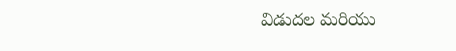విడుదల మరియు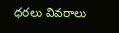ధరలు వివరాలు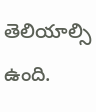తెలియాల్సి ఉంది.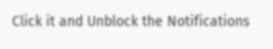Click it and Unblock the Notifications